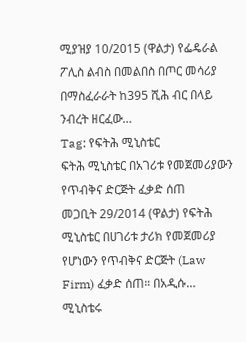ሚያዝያ 10/2015 (ዋልታ) የፌዴራል ፖሊስ ልብስ በመልበስ በጦር መሳሪያ በማስፈራራት ከ395 ሺሕ ብር በላይ ንብረት ዘርፈው…
Tag: የፍትሕ ሚኒስቴር
ፍትሕ ሚኒስቴር በአገሪቱ የመጀመሪያውን የጥብቅና ድርጅት ፈቃድ ሰጠ
መጋቢት 29/2014 (ዋልታ) የፍትሕ ሚኒስቴር በሀገሪቱ ታሪክ የመጀመሪያ የሆነውን የጥብቅና ድርጅት (Law Firm) ፈቃድ ሰጠ። በአዲሱ…
ሚኒስቴሩ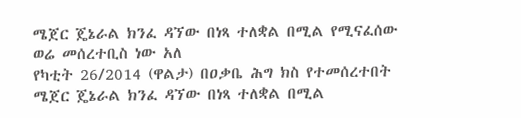ሜጀር ጄኔራል ክንፈ ዳኘው በነጻ ተለቋል በሚል የሚናፈሰው ወሬ መሰረተቢስ ነው አለ
የካቲት 26/2014 (ዋልታ) በዐቃቤ ሕግ ክስ የተመሰረተበት ሜጀር ጄኔራል ክንፈ ዳኘው በነጻ ተለቋል በሚል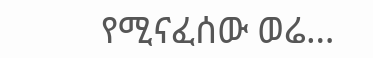የሚናፈሰው ወሬ…